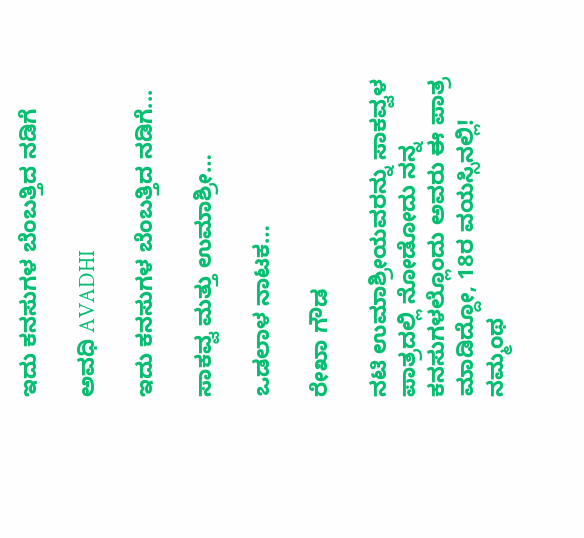ಇದು ಕನಸುಗಳ ಬೆಂಬತ್ತಿದ ನಡಿಗೆ‍

ಅವಧಿ AVADHI

ಇದು ಕನಸುಗಳ ಬೆಂಬತ್ತಿದ ನಡಿಗೆ...

ಸಾಕವ್ವ ಮತ್ತು ಉಮಾಶ್ರೀ…

ಒಡಲಾಳ ನಾಟಕ…

ರೇಖಾ ಗೌಡ

ನಟಿ ಉಮಾಶ್ರೀಯವರನ್ನು ಸಾಕವ್ವಳ ಪಾತ್ರದಲ್ಲಿ ನೋಡೋದು ನನ್ನ ಕನಸುಗಳಲ್ಲೊಂದು ಅವರು ಈ ಪಾತ್ರ ಮಾಡಿದ್ದೋ, 18ರ ವಯಸ್ಸಿನಲ್ಲಿ! ನಮ್ಮಂಥ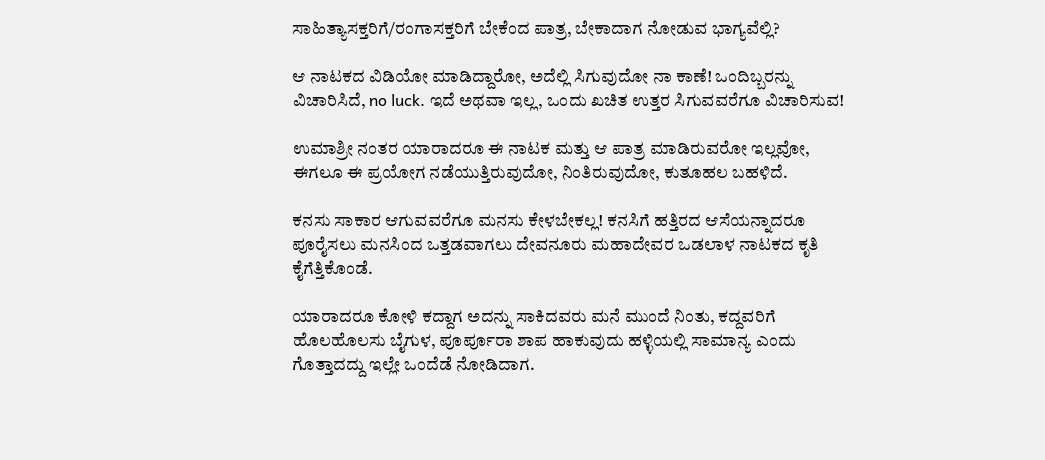ಸಾಹಿತ್ಯಾಸಕ್ತರಿಗೆ/ರಂಗಾಸಕ್ತರಿಗೆ ಬೇಕೆಂದ ಪಾತ್ರ, ಬೇಕಾದಾಗ ನೋಡುವ ಭಾಗ್ಯವೆಲ್ಲಿ?

ಆ ನಾಟಕದ ವಿಡಿಯೋ ಮಾಡಿದ್ದಾರೋ, ಅದೆಲ್ಲಿ ಸಿಗುವುದೋ ನಾ ಕಾಣೆ! ಒಂದಿಬ್ಬರನ್ನು ವಿಚಾರಿಸಿದೆ, no luck. ಇದೆ ಅಥವಾ ಇಲ್ಲ, ಒಂದು ಖಚಿತ ಉತ್ತರ ಸಿಗುವವರೆಗೂ ವಿಚಾರಿಸುವ!

ಉಮಾಶ್ರೀ ನಂತರ ಯಾರಾದರೂ ಈ ನಾಟಕ ಮತ್ತು ಆ ಪಾತ್ರ ಮಾಡಿರುವರೋ ಇಲ್ಲವೋ, ಈಗಲೂ ಈ ಪ್ರಯೋಗ ನಡೆಯುತ್ತಿರುವುದೋ, ನಿಂತಿರುವುದೋ, ಕುತೂಹಲ ಬಹಳಿದೆ.

ಕನಸು ಸಾಕಾರ ಆಗುವವರೆಗೂ ಮನಸು ಕೇಳಬೇಕಲ್ಲ! ಕನಸಿಗೆ ಹತ್ತಿರದ ಆಸೆಯನ್ನಾದರೂ ಪೂರೈಸಲು ಮನಸಿಂದ ಒತ್ತಡವಾಗಲು ದೇವನೂರು ಮಹಾದೇವರ ಒಡಲಾಳ ನಾಟಕದ ಕೃತಿ ಕೈಗೆತ್ತಿಕೊಂಡೆ.

ಯಾರಾದರೂ ಕೋಳಿ ಕದ್ದಾಗ ಅದನ್ನು ಸಾಕಿದವರು ಮನೆ ಮುಂದೆ ನಿಂತು, ಕದ್ದವರಿಗೆ ಹೊಲಹೊಲಸು ಬೈಗುಳ, ಪೂರ್ಪೂರಾ ಶಾಪ ಹಾಕುವುದು ಹಳ್ಳಿಯಲ್ಲಿ ಸಾಮಾನ್ಯ ಎಂದು ಗೊತ್ತಾದದ್ದು ಇಲ್ಲೇ ಒಂದೆಡೆ ನೋಡಿದಾಗ.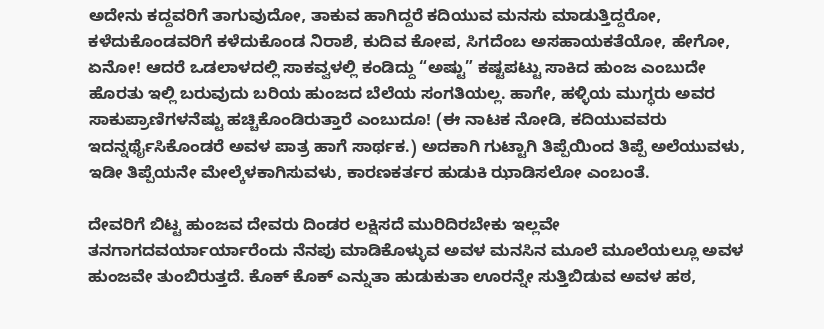ಅದೇನು ಕದ್ದವರಿಗೆ ತಾಗುವುದೋ, ತಾಕುವ ಹಾಗಿದ್ದರೆ ಕದಿಯುವ ಮನಸು ಮಾಡುತ್ತಿದ್ದರೋ, ಕಳೆದುಕೊಂಡವರಿಗೆ ಕಳೆದುಕೊಂಡ ನಿರಾಶೆ, ಕುದಿವ ಕೋಪ, ಸಿಗದೆಂಬ ಅಸಹಾಯಕತೆಯೋ, ಹೇಗೋ, ಏನೋ! ಆದರೆ ಒಡಲಾಳದಲ್ಲಿ ಸಾಕವ್ವಳಲ್ಲಿ ಕಂಡಿದ್ದು “ಅಷ್ಟು” ಕಷ್ಟಪಟ್ಟು ಸಾಕಿದ ಹುಂಜ ಎಂಬುದೇ ಹೊರತು ಇಲ್ಲಿ ಬರುವುದು ಬರಿಯ ಹುಂಜದ ಬೆಲೆಯ ಸಂಗತಿಯಲ್ಲ. ಹಾಗೇ, ಹಳ್ಳಿಯ ಮುಗ್ಧರು ಅವರ ಸಾಕುಪ್ರಾಣಿಗಳನೆಷ್ಟು ಹಚ್ಚಿಕೊಂಡಿರುತ್ತಾರೆ ಎಂಬುದೂ! (ಈ ನಾಟಕ ನೋಡಿ, ಕದಿಯುವವರು ಇದನ್ನರ್ಥೈಸಿಕೊಂಡರೆ ಅವಳ ಪಾತ್ರ ಹಾಗೆ ಸಾರ್ಥಕ.) ಅದಕಾಗಿ ಗುಟ್ಟಾಗಿ ತಿಪ್ಪೆಯಿಂದ ತಿಪ್ಪೆ ಅಲೆಯುವಳು, ಇಡೀ ತಿಪ್ಪೆಯನೇ ಮೇಲ್ಕೆಳಕಾಗಿಸುವಳು, ಕಾರಣಕರ್ತರ ಹುಡುಕಿ ಝಾಡಿಸಲೋ ಎಂಬಂತೆ.

ದೇವರಿಗೆ ಬಿಟ್ಟ ಹುಂಜವ ದೇವರು ದಿಂಡರ ಲಕ್ಷಿಸದೆ ಮುರಿದಿರಬೇಕು ಇಲ್ಲವೇ ತನಗಾಗದವರ್ಯಾರ್ಯಾರೆಂದು ನೆನಪು ಮಾಡಿಕೊಳ್ಳುವ ಅವಳ ಮನಸಿನ ಮೂಲೆ ಮೂಲೆಯಲ್ಲೂ ಅವಳ ಹುಂಜವೇ ತುಂಬಿರುತ್ತದೆ. ಕೊಕ್ ಕೊಕ್ ಎನ್ನುತಾ ಹುಡುಕುತಾ ಊರನ್ನೇ ಸುತ್ತಿಬಿಡುವ ಅವಳ ಹಠ,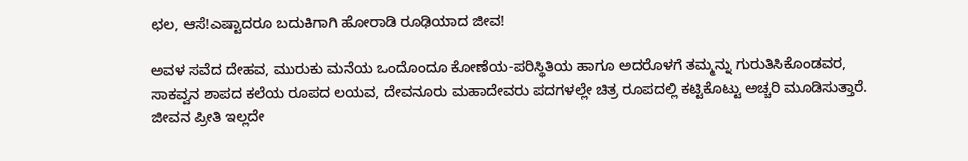ಛಲ, ಆಸೆ!ಎಷ್ಟಾದರೂ ಬದುಕಿಗಾಗಿ ಹೋರಾಡಿ ರೂಢಿಯಾದ ಜೀವ!

ಅವಳ ಸವೆದ ದೇಹವ, ಮುರುಕು ಮನೆಯ ಒಂದೊಂದೂ ಕೋಣೆಯ-ಪರಿಸ್ಥಿತಿಯ ಹಾಗೂ ಅದರೊಳಗೆ ತಮ್ಮನ್ನು ಗುರುತಿಸಿಕೊಂಡವರ, ಸಾಕವ್ವನ ಶಾಪದ ಕಲೆಯ ರೂಪದ ಲಯವ, ದೇವನೂರು ಮಹಾದೇವರು ಪದಗಳಲ್ಲೇ ಚಿತ್ರ ರೂಪದಲ್ಲಿ ಕಟ್ಟಿಕೊಟ್ಟು ಅಚ್ಚರಿ ಮೂಡಿಸುತ್ತಾರೆ. ಜೀವನ ಪ್ರೀತಿ ಇಲ್ಲದೇ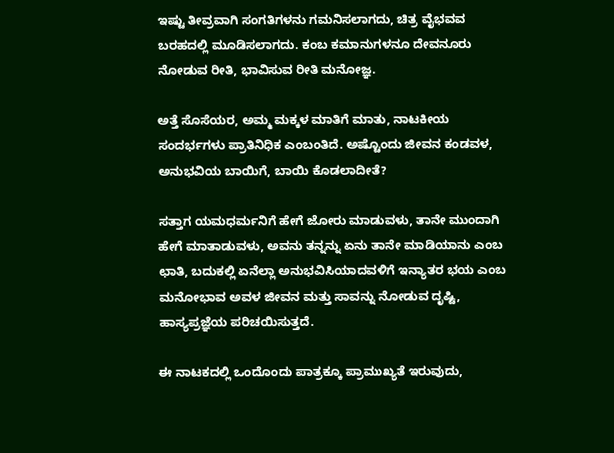ಇಷ್ಟು ತೀವ್ರವಾಗಿ ಸಂಗತಿಗಳನು ಗಮನಿಸಲಾಗದು, ಚಿತ್ರ ವೈಭವವ ಬರಹದಲ್ಲಿ ಮೂಡಿಸಲಾಗದು. ಕಂಬ ಕಮಾನುಗಳನೂ ದೇವನೂರು ನೋಡುವ ರೀತಿ, ಭಾವಿಸುವ ರೀತಿ ಮನೋಜ್ಞ.

ಅತ್ತೆ ಸೊಸೆಯರ, ಅಮ್ಮ ಮಕ್ಕಳ ಮಾತಿಗೆ ಮಾತು, ನಾಟಕೀಯ ಸಂದರ್ಭಗಳು ಪ್ರಾತಿನಿಧಿಕ ಎಂಬಂತಿದೆ. ಅಷ್ಟೊಂದು ಜೀವನ ಕಂಡವಳ, ಅನುಭವಿಯ ಬಾಯಿಗೆ, ಬಾಯಿ ಕೊಡಲಾದೀತೆ?

ಸತ್ತಾಗ ಯಮಧರ್ಮನಿಗೆ ಹೇಗೆ ಜೋರು ಮಾಡುವಳು, ತಾನೇ ಮುಂದಾಗಿ ಹೇಗೆ ಮಾತಾಡುವಳು, ಅವನು ತನ್ನನ್ನು ಏನು ತಾನೇ ಮಾಡಿಯಾನು ಎಂಬ ಛಾತಿ, ಬದುಕಲ್ಲಿ ಏನೆಲ್ಲಾ ಅನುಭವಿಸಿಯಾದವಳಿಗೆ ಇನ್ಯಾತರ ಭಯ ಎಂಬ ಮನೋಭಾವ ಅವಳ ಜೀವನ ಮತ್ತು ಸಾವನ್ನು ನೋಡುವ ದೃಷ್ಟಿ, ಹಾಸ್ಯಪ್ರಜ್ಞೆಯ ಪರಿಚಯಿಸುತ್ತದೆ.

ಈ ನಾಟಕದಲ್ಲಿ ಒಂದೊಂದು ಪಾತ್ರಕ್ಕೂ ಪ್ರಾಮುಖ್ಯತೆ ಇರುವುದು,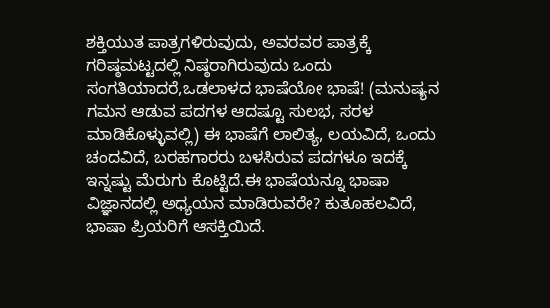ಶಕ್ತಿಯುತ ಪಾತ್ರಗಳಿರುವುದು, ಅವರವರ ಪಾತ್ರಕ್ಕೆ ಗರಿಷ್ಠಮಟ್ಟದಲ್ಲಿ ನಿಷ್ಠರಾಗಿರುವುದು ಒಂದು ಸಂಗತಿಯಾದರೆ,ಒಡಲಾಳದ ಭಾಷೆಯೋ ಭಾಷೆ! (ಮನುಷ್ಯನ ಗಮನ ಆಡುವ ಪದಗಳ ಆದಷ್ಟೂ ಸುಲಭ, ಸರಳ ಮಾಡಿಕೊಳ್ಳುವಲ್ಲಿ) ಈ ಭಾಷೆಗೆ ಲಾಲಿತ್ಯ, ಲಯವಿದೆ, ಒಂದು ಚಂದವಿದೆ, ಬರಹಗಾರರು ಬಳಸಿರುವ ಪದಗಳೂ ಇದಕ್ಕೆ ಇನ್ನಷ್ಟು ಮೆರುಗು ಕೊಟ್ಟಿದೆ.ಈ ಭಾಷೆಯನ್ನೂ ಭಾಷಾ ವಿಜ್ಞಾನದಲ್ಲಿ ಅಧ್ಯಯನ ಮಾಡಿರುವರೇ? ಕುತೂಹಲವಿದೆ, ಭಾಷಾ ಪ್ರಿಯರಿಗೆ ಆಸಕ್ತಿಯಿದೆ.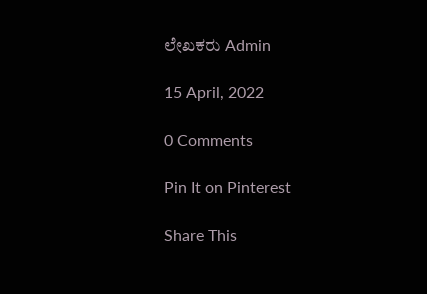ಲೇಖಕರು Admin

15 April, 2022

0 Comments

Pin It on Pinterest

Share This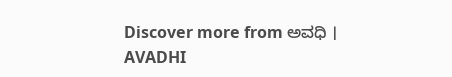Discover more from ಅವಧಿ । AVADHI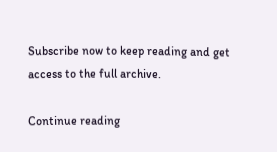Subscribe now to keep reading and get access to the full archive.

Continue reading